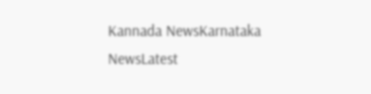Kannada NewsKarnataka NewsLatest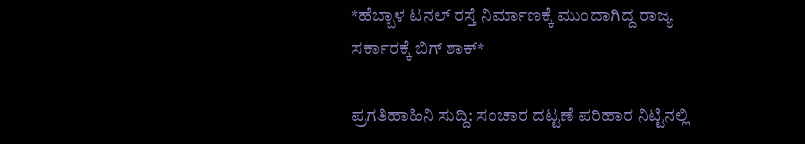*ಹೆಬ್ಬಾಳ ಟನಲ್ ರಸ್ತೆ ನಿರ್ಮಾಣಕ್ಕೆ ಮುಂದಾಗಿದ್ದ ರಾಜ್ಯ ಸರ್ಕಾರಕ್ಕೆ ಬಿಗ್ ಶಾಕ್*

ಪ್ರಗತಿಹಾಹಿನಿ ಸುದ್ದಿ: ಸಂಚಾರ ದಟ್ಟಣೆ ಪರಿಹಾರ ನಿಟ್ಟಿನಲ್ಲಿ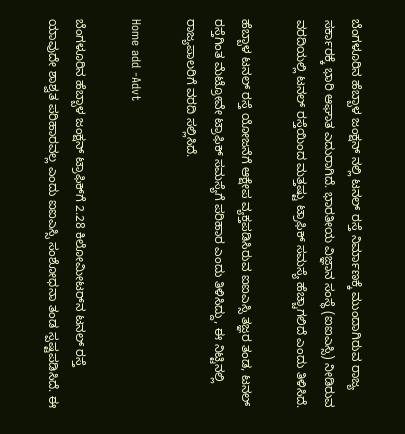ಬೆಂಗಳೂರಿನ ಹೆಬ್ಬಾಳ ಜಂಕ್ಷನ್ ನಲ್ಲಿ ಟನಲ್ ರಸ್ತೆ ನಿರ್ಮಾಣಕ್ಕೆ ಮುಂದಾಗಿರುವ ರಾಜ್ಯ ಸರ್ಕಾರಕ್ಕೆ ಭಾರಿ ಆಘಾತ ಎದುರಾಗಿದೆ. ಭಾರತೀಯ ವಿಜ್ಞಾನ ಸಂಸ್ಥೆ (ಐಐಎಸ್ಸಿ) ನೀಡಿರುವ ವರದಿಯಲ್ಲಿ ಟನಲ್ ರಸ್ತೆಯಿಂದ ಮತ್ತಷ್ಟು ಟ್ರಾಫಿಕ್ ಸಮಸ್ಯೆ ಹೆಚ್ಚಾಗಲಿದೆ ಎಂದು ತಿಳಿಸಿದೆ.

ಹೆಬ್ಬಾಳ ಟನಲ್ ರಸ್ತೆ ಯೋಜನೆಗೆ ಆಕ್ಷೇಪ ವ್ಯಕ್ತಪಡಿಸಿರುವ ಐಐಎಸ್ಸಿ ತಜ್ಞರ ತಂಡ, ಟನಲ್‌ ರಸ್ತೆಗಿಂತ ಮೆಟ್ರೋವೇ ಟ್ರಾಫಿಕ್ ಸಮಸ್ಯೆಗೆ ಪರಿಹಾರ ಎಂದು ತಿಳಿಸಿದ್ದು, ಈ ನಿಟ್ಟಿನಲ್ಲಿ ರಾಜ್ಯಪಾಲರಿಗೆ ವರದಿ ಸಲ್ಲಿಸಿದೆ.

Home add -Advt

ಬೆಂಗಳೂರಿನ ಹೆಬ್ಬಾಳ ಜಂಕ್ಷನ್‌ ಟ್ರಾಫಿಕ್‌ಗೆ 2.28 ಕಿಲೋಮೀಟರ್‌ನ ಟನಲ್ ರಸ್ತೆ ಯಾವುದೇ ಶಾಶ್ವತ ಪರಿಹಾರವಲ್ಲ ಎಂದು ಐಐಎಸ್ಸಿ ಸಂಶೋಧನಾ ತಂಡ ಸ್ಪಷ್ಟಪಡಿಸಿದೆ. ಈ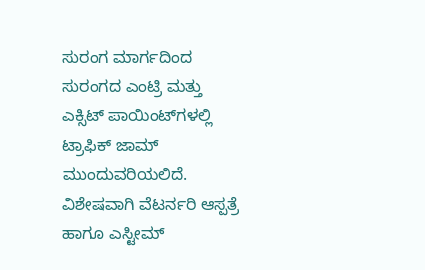ಸುರಂಗ ಮಾರ್ಗದಿಂದ ಸುರಂಗದ ಎಂಟ್ರಿ ಮತ್ತು ಎಕ್ಸಿಟ್ ಪಾಯಿಂಟ್‌ಗಳಲ್ಲಿ ಟ್ರಾಫಿಕ್ ಜಾಮ್ ಮುಂದುವರಿಯಲಿದೆ. ವಿಶೇಷವಾಗಿ ವೆಟರ್ನರಿ ಆಸ್ಪತ್ರೆ ಹಾಗೂ ಎಸ್ಟೀಮ್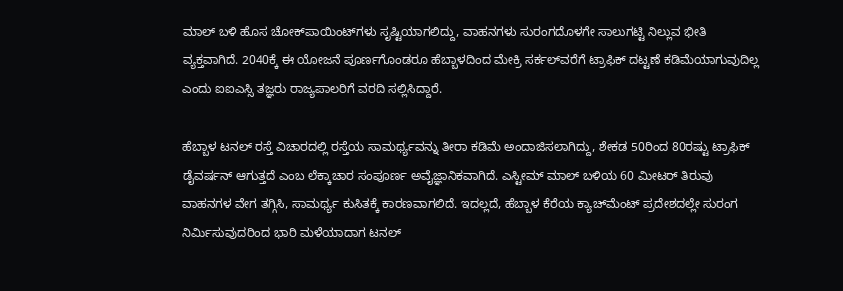ಮಾಲ್ ಬಳಿ ಹೊಸ ಚೋಕ್‌ಪಾಯಿಂಟ್‌ಗಳು ಸೃಷ್ಟಿಯಾಗಲಿದ್ದು, ವಾಹನಗಳು ಸುರಂಗದೊಳಗೇ ಸಾಲುಗಟ್ಟಿ ನಿಲ್ಲುವ ಭೀತಿ ವ್ಯಕ್ತವಾಗಿದೆ. 2040ಕ್ಕೆ ಈ ಯೋಜನೆ ಪೂರ್ಣಗೊಂಡರೂ ಹೆಬ್ಬಾಳದಿಂದ ಮೇಕ್ರಿ ಸರ್ಕಲ್‌ವರೆಗೆ ಟ್ರಾಫಿಕ್ ದಟ್ಟಣೆ ಕಡಿಮೆಯಾಗುವುದಿಲ್ಲ ಎಂದು ಐಐಎಸ್ಸಿ ತಜ್ಞರು ರಾಜ್ಯಪಾಲರಿಗೆ ವರದಿ ಸಲ್ಲಿಸಿದ್ದಾರೆ.

ಹೆಬ್ಬಾಳ ಟನಲ್ ರಸ್ತೆ ವಿಚಾರದಲ್ಲಿ ರಸ್ತೆಯ ಸಾಮರ್ಥ್ಯವನ್ನು ತೀರಾ ಕಡಿಮೆ ಅಂದಾಜಿಸಲಾಗಿದ್ದು, ಶೇಕಡ 50ರಿಂದ 80ರಷ್ಟು ಟ್ರಾಫಿಕ್ ಡೈವರ್ಷನ್ ಆಗುತ್ತದೆ ಎಂಬ ಲೆಕ್ಕಾಚಾರ ಸಂಪೂರ್ಣ ಅವೈಜ್ಞಾನಿಕವಾಗಿದೆ. ಎಸ್ಟೀಮ್ ಮಾಲ್ ಬಳಿಯ 60 ಮೀಟರ್‌ ತಿರುವು ವಾಹನಗಳ ವೇಗ ತಗ್ಗಿಸಿ, ಸಾಮರ್ಥ್ಯ ಕುಸಿತಕ್ಕೆ ಕಾರಣವಾಗಲಿದೆ. ಇದಲ್ಲದೆ, ಹೆಬ್ಬಾಳ ಕೆರೆಯ ಕ್ಯಾಚ್‌ಮೆಂಟ್ ಪ್ರದೇಶದಲ್ಲೇ ಸುರಂಗ ನಿರ್ಮಿಸುವುದರಿಂದ ಭಾರಿ ಮಳೆಯಾದಾಗ ಟನಲ್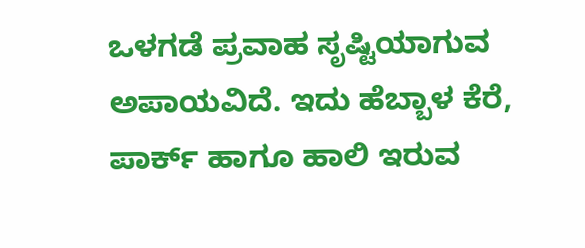ಒಳಗಡೆ ಪ್ರವಾಹ ಸೃಷ್ಟಿಯಾಗುವ ಅಪಾಯವಿದೆ. ಇದು ಹೆಬ್ಬಾಳ ಕೆರೆ, ಪಾರ್ಕ್ ಹಾಗೂ ಹಾಲಿ ಇರುವ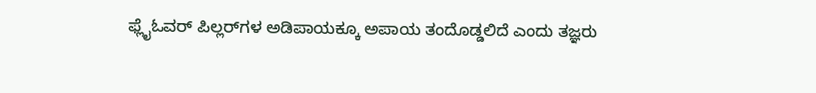ಫ್ಲೈಓವರ್ ಪಿಲ್ಲರ್‌ಗಳ ಅಡಿಪಾಯಕ್ಕೂ ಅಪಾಯ ತಂದೊಡ್ಡಲಿದೆ ಎಂದು ತಜ್ಞರು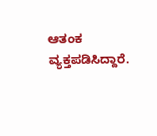ಆತಂಕ ವ್ಯಕ್ತಪಡಿಸಿದ್ದಾರೆ.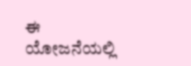ಈ ಯೋಜನೆಯಲ್ಲಿ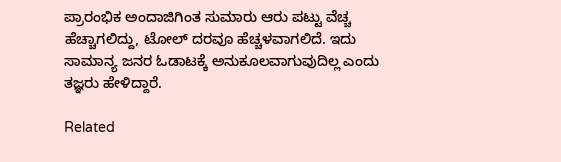ಪ್ರಾರಂಭಿಕ ಅಂದಾಜಿಗಿಂತ ಸುಮಾರು ಆರು ಪಟ್ಟು ವೆಚ್ಚ ಹೆಚ್ಚಾಗಲಿದ್ದು, ಟೋಲ್ ದರವೂ ಹೆಚ್ಚಳವಾಗಲಿದೆ. ಇದು ಸಾಮಾನ್ಯ ಜನರ ಓಡಾಟಕ್ಕೆ ಅನುಕೂಲವಾಗುವುದಿಲ್ಲ ಎಂದು ತಜ್ಞರು ಹೇಳಿದ್ದಾರೆ.

Related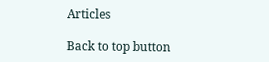Articles

Back to top button